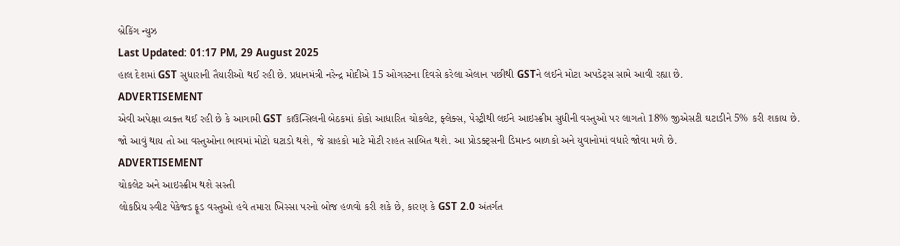બ્રેકિંગ ન્યુઝ
Last Updated: 01:17 PM, 29 August 2025
હાલ દેશમાં GST સુધારાની તૈયારીઓ થઈ રહી છે. પ્રધાનમંત્રી નરેન્દ્ર મોદીએ 15 ઓગસ્ટના દિવસે કરેલા એલાન પછીથી GSTને લઈને મોટા અપડેટ્સ સામે આવી રહ્યા છે.
ADVERTISEMENT
એવી અપેક્ષા વ્યક્ત થઈ રહી છે કે આગામી GST કાઉન્સિલની બેઠકમાં કોકો આધારિત ચોકલેટ, ફ્લેક્સ, પેસ્ટ્રીથી લઈને આઇસ્ક્રીમ સુધીની વસ્તુઓ પર લાગતો 18% જીએસટી ઘટાડીને 5% કરી શકાય છે.
જો આવું થાય તો આ વસ્તુઓના ભાવમાં મોટો ઘટાડો થશે, જે ગ્રાહકો માટે મોટી રાહત સાબિત થશે. આ પ્રોડક્ટ્સની ડિમાન્ડ બાળકો અને યુવાનોમાં વધારે જોવા મળે છે.
ADVERTISEMENT
ચોકલેટ અને આઇસ્ક્રીમ થશે સસ્તી
લોકપ્રિય સ્વીટ પેકેજ્ડ ફૂડ વસ્તુઓ હવે તમારા ખિસ્સા પરનો બોજ હળવો કરી શકે છે, કારણ કે GST 2.0 અંતર્ગત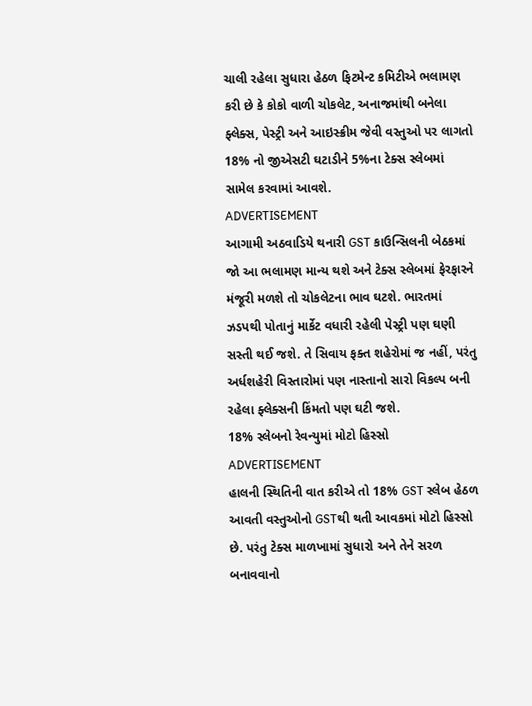ચાલી રહેલા સુધારા હેઠળ ફિટમેન્ટ કમિટીએ ભલામણ કરી છે કે કોકો વાળી ચોકલેટ, અનાજમાંથી બનેલા ફ્લેક્સ, પેસ્ટ્રી અને આઇસ્ક્રીમ જેવી વસ્તુઓ પર લાગતો 18% નો જીએસટી ઘટાડીને 5%ના ટેક્સ સ્લેબમાં સામેલ કરવામાં આવશે.
ADVERTISEMENT
આગામી અઠવાડિયે થનારી GST કાઉન્સિલની બેઠકમાં જો આ ભલામણ માન્ય થશે અને ટેક્સ સ્લેબમાં ફેરફારને મંજૂરી મળશે તો ચોકલેટના ભાવ ઘટશે. ભારતમાં ઝડપથી પોતાનું માર્કેટ વધારી રહેલી પેસ્ટ્રી પણ ઘણી સસ્તી થઈ જશે. તે સિવાય ફક્ત શહેરોમાં જ નહીં, પરંતુ અર્ધશહેરી વિસ્તારોમાં પણ નાસ્તાનો સારો વિકલ્પ બની રહેલા ફ્લેક્સની કિંમતો પણ ઘટી જશે.
18% સ્લેબનો રેવન્યુમાં મોટો હિસ્સો
ADVERTISEMENT
હાલની સ્થિતિની વાત કરીએ તો 18% GST સ્લેબ હેઠળ આવતી વસ્તુઓનો GSTથી થતી આવકમાં મોટો હિસ્સો છે. પરંતુ ટેક્સ માળખામાં સુધારો અને તેને સરળ બનાવવાનો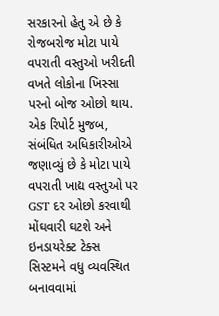સરકારનો હેતુ એ છે કે રોજબરોજ મોટા પાયે વપરાતી વસ્તુઓ ખરીદતી વખતે લોકોના ખિસ્સા પરનો બોજ ઓછો થાય.
એક રિપોર્ટ મુજબ, સંબંધિત અધિકારીઓએ જણાવ્યું છે કે મોટા પાયે વપરાતી ખાદ્ય વસ્તુઓ પર GST દર ઓછો કરવાથી મોંઘવારી ઘટશે અને ઇનડાયરેક્ટ ટેક્સ સિસ્ટમને વધુ વ્યવસ્થિત બનાવવામાં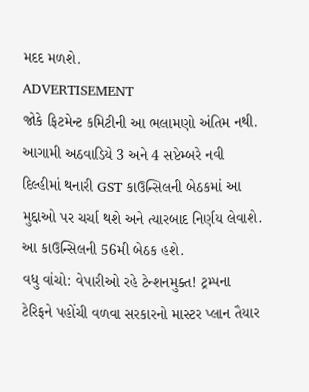મદદ મળશે.
ADVERTISEMENT
જોકે ફિટમેન્ટ કમિટીની આ ભલામણો અંતિમ નથી. આગામી અઠવાડિયે 3 અને 4 સપ્ટેમ્બરે નવી દિલ્હીમાં થનારી GST કાઉન્સિલની બેઠકમાં આ મુદ્દાઓ પર ચર્ચા થશે અને ત્યારબાદ નિર્ણય લેવાશે. આ કાઉન્સિલની 56મી બેઠક હશે.
વધુ વાંચો: વેપારીઓ રહે ટેન્શનમુક્ત! ટ્રમ્પના ટેરિફને પહોંચી વળવા સરકારનો માસ્ટર પ્લાન તૈયાર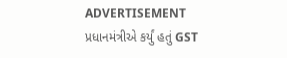ADVERTISEMENT
પ્રધાનમંત્રીએ કર્યું હતું GST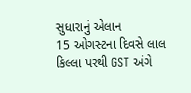સુધારાનું એલાન
15 ઓગસ્ટના દિવસે લાલ કિલ્લા પરથી GST અંગે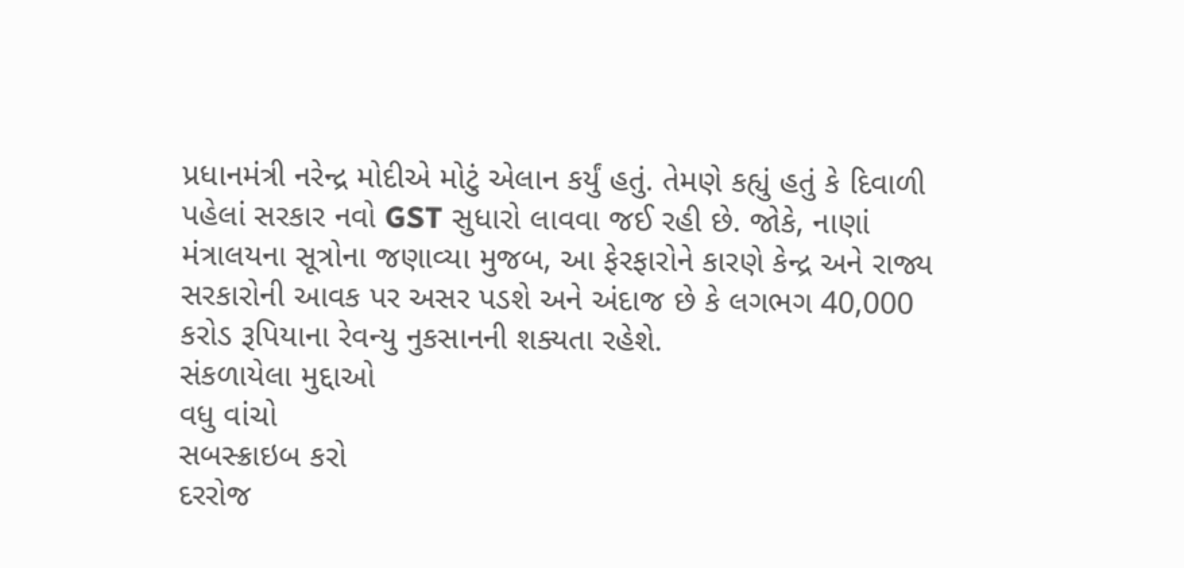પ્રધાનમંત્રી નરેન્દ્ર મોદીએ મોટું એલાન કર્યું હતું. તેમણે કહ્યું હતું કે દિવાળી પહેલાં સરકાર નવો GST સુધારો લાવવા જઈ રહી છે. જોકે, નાણાં મંત્રાલયના સૂત્રોના જણાવ્યા મુજબ, આ ફેરફારોને કારણે કેન્દ્ર અને રાજ્ય સરકારોની આવક પર અસર પડશે અને અંદાજ છે કે લગભગ 40,000 કરોડ રૂપિયાના રેવન્યુ નુકસાનની શક્યતા રહેશે.
સંકળાયેલા મુદ્દાઓ
વધુ વાંચો
સબસ્ક્રાઇબ કરો
દરરોજ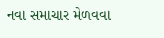નવા સમાચાર મેળવવા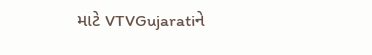માટે VTVGujaratiને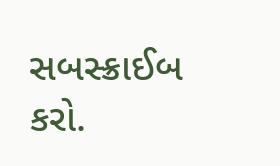સબસ્ક્રાઈબ કરો.